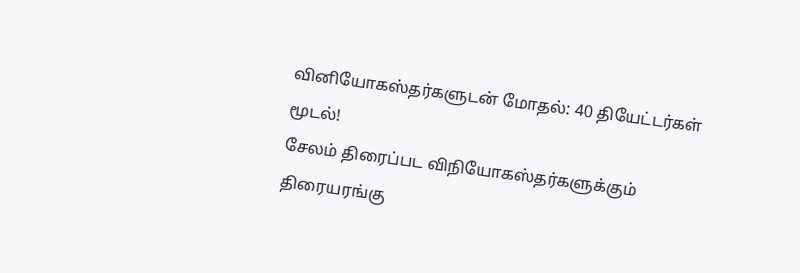வினியோகஸ்தர்களுடன் மோதல்: 40 தியேட்டர்கள் மூடல்!
சேலம் திரைப்பட விநியோகஸ்தர்களுக்கும் திரையரங்கு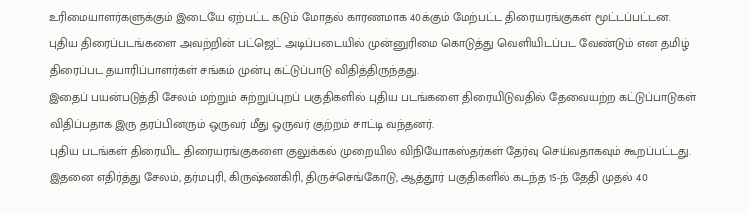உரிமையாளர்களுக்கும் இடையே ஏற்பட்ட கடும் மோதல் காரணமாக 40க்கும் மேற்பட்ட திரையரங்குகள் மூட்டப்பட்டன.
புதிய திரைப்படங்களை அவற்றின் பட்ஜெட் அடிப்படையில் முன்னுரிமை கொடுத்து வெளியிடப்பட வேண்டும் என தமிழ் திரைப்பட தயாரிப்பாளர்கள் சங்கம் முன்பு கட்டுப்பாடு விதித்திருந்தது.
இதைப் பயன்படுத்தி சேலம் மற்றும் சுற்றுப்புறப் பகுதிகளில் புதிய படங்களை திரையிடுவதில் தேவையற்ற கட்டுப்பாடுகள் விதிப்பதாக இரு தரப்பினரும் ஒருவர் மீது ஒருவர் குற்றம் சாட்டி வந்தனர்.
புதிய படங்கள் திரையிட திரையரங்குகளை குலுக்கல் முறையில விநியோகஸ்தர்கள் தேர்வு செய்வதாகவும் கூறப்பட்டது.
இதனை எதிர்த்து சேலம், தர்மபுரி, கிருஷ்ணகிரி, திருச்செங்கோடு, ஆத்தூர் பகுதிகளில் கடந்த 15-ந் தேதி முதல் 40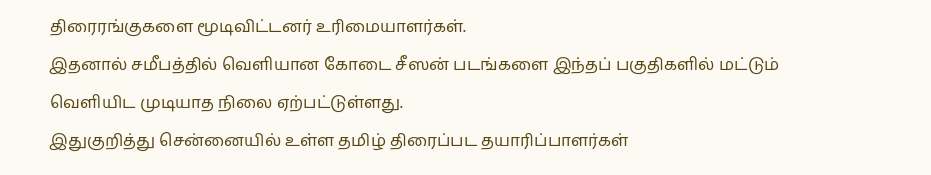திரைரங்குகளை மூடிவிட்டனர் உரிமையாளர்கள்.
இதனால் சமீபத்தில் வெளியான கோடை சீஸன் படங்களை இந்தப் பகுதிகளில் மட்டும் வெளியிட முடியாத நிலை ஏற்பட்டுள்ளது.
இதுகுறித்து சென்னையில் உள்ள தமிழ் திரைப்பட தயாரிப்பாளர்கள்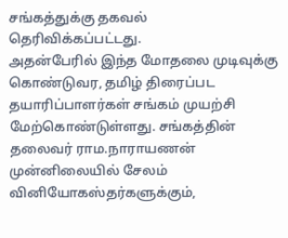சங்கத்துக்கு தகவல் தெரிவிக்கப்பட்டது.
அதன்பேரில் இந்த மோதலை முடிவுக்கு கொண்டுவர, தமிழ் திரைப்பட தயாரிப்பாளர்கள் சங்கம் முயற்சி மேற்கொண்டுள்ளது. சங்கத்தின் தலைவர் ராம.நாராயணன் முன்னிலையில் சேலம் வினியோகஸ்தர்களுக்கும்,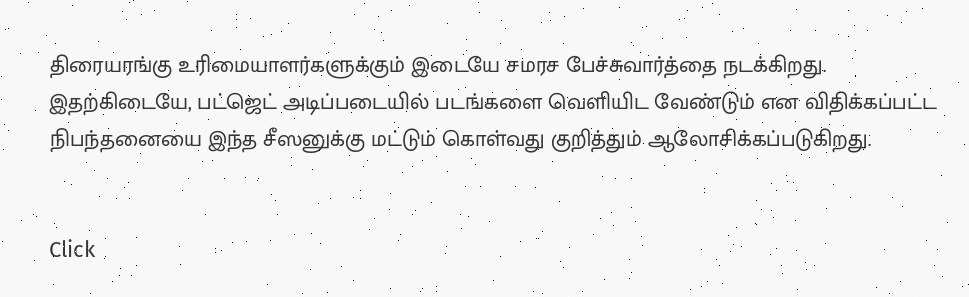திரையரங்கு உரிமையாளர்களுக்கும் இடையே சமரச பேச்சுவார்த்தை நடக்கிறது.
இதற்கிடையே, பட்ஜெட் அடிப்படையில் படங்களை வெளியிட வேண்டும் என விதிக்கப்பட்ட நிபந்தனையை இந்த சீஸனுக்கு மட்டும் கொள்வது குறித்தும் ஆலோசிக்கப்படுகிறது.


Click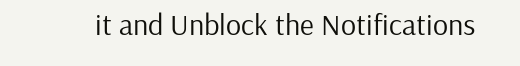it and Unblock the Notifications